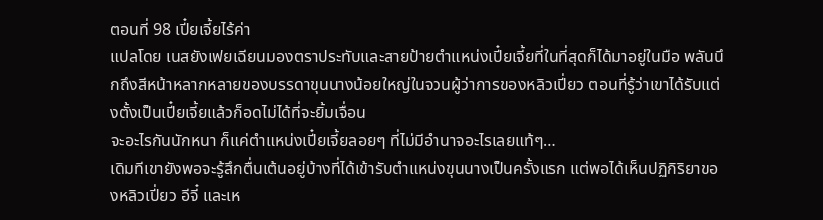ตอนที่ 98 เปี๋ยเจี้ยไร้ค่า
แปลโดย เนสยังเฟยเฉียนมองตราประทับและสายป้ายตำแหน่งเปี๋ยเจี้ยที่ในที่สุดก็ได้มาอยู่ในมือ พลันนึกถึงสีหน้าหลากหลายของบรรดาขุนนางน้อยใหญ่ในจวนผู้ว่าการของหลิวเปี่ยว ตอนที่รู้ว่าเขาได้รับแต่งตั้งเป็นเปี๋ยเจี้ยแล้วก็อดไม่ได้ที่จะยิ้มเจื่อน
จะอะไรกันนักหนา ก็แค่ตำแหน่งเปี๋ยเจี้ยลอยๆ ที่ไม่มีอำนาจอะไรเลยแท้ๆ…
เดิมทีเขายังพอจะรู้สึกตื่นเต้นอยู่บ้างที่ได้เข้ารับตำแหน่งขุนนางเป็นครั้งแรก แต่พอได้เห็นปฏิกิริยาของหลิวเปี่ยว อีจี๋ และเห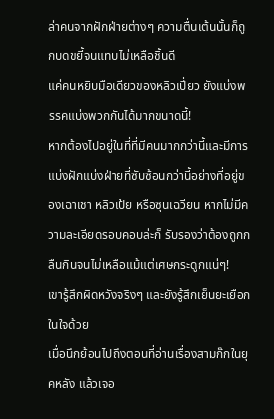ล่าคนจากฝักฝ่ายต่างๆ ความตื่นเต้นนั้นก็ถูกบดขยี้จนแทบไม่เหลือชิ้นดี
แค่คนหยิบมือเดียวของหลิวเปี่ยว ยังแบ่งพรรคแบ่งพวกกันได้มากขนาดนี้!
หากต้องไปอยู่ในที่ที่มีคนมากกว่านี้และมีการแบ่งฝักแบ่งฝ่ายที่ซับซ้อนกว่านี้อย่างที่อยู่ของเฉาเชา หลิวเป้ย หรือซุนเฉวียน หากไม่มีความละเอียดรอบคอบล่ะก็ รับรองว่าต้องถูกกลืนกินจนไม่เหลือแม้แต่เศษกระดูกแน่ๆ!
เขารู้สึกผิดหวังจริงๆ และยังรู้สึกเย็นยะเยือกในใจด้วย
เมื่อนึกย้อนไปถึงตอนที่อ่านเรื่องสามก๊กในยุคหลัง แล้วเจอ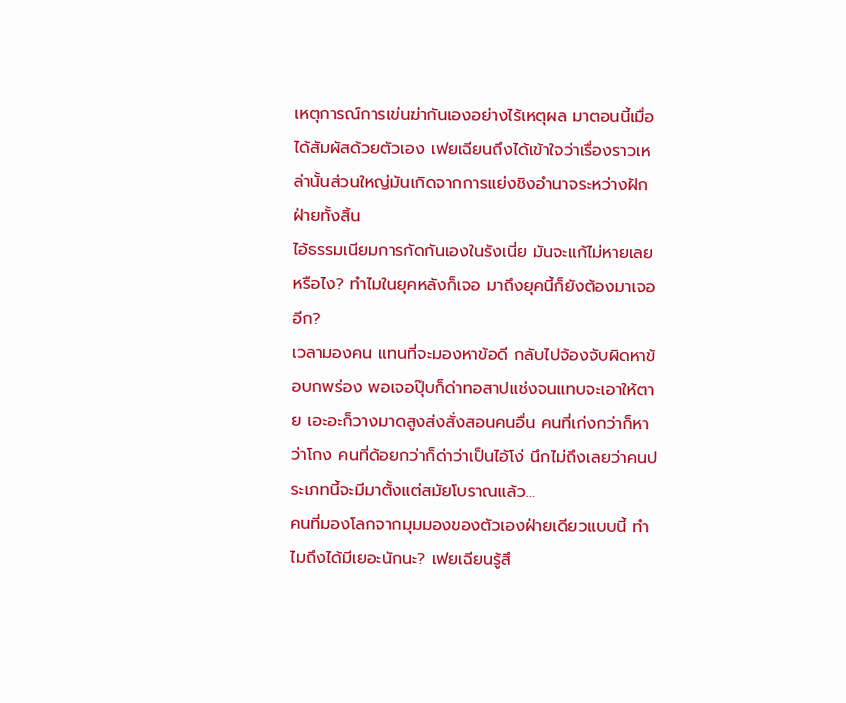เหตุการณ์การเข่นฆ่ากันเองอย่างไร้เหตุผล มาตอนนี้เมื่อได้สัมผัสด้วยตัวเอง เฟยเฉียนถึงได้เข้าใจว่าเรื่องราวเหล่านั้นส่วนใหญ่มันเกิดจากการแย่งชิงอำนาจระหว่างฝักฝ่ายทั้งสิ้น
ไอ้ธรรมเนียมการกัดกันเองในรังเนี่ย มันจะแก้ไม่หายเลยหรือไง? ทำไมในยุคหลังก็เจอ มาถึงยุคนี้ก็ยังต้องมาเจออีก?
เวลามองคน แทนที่จะมองหาข้อดี กลับไปจ้องจับผิดหาข้อบกพร่อง พอเจอปุ๊บก็ด่าทอสาปแช่งจนแทบจะเอาให้ตาย เอะอะก็วางมาดสูงส่งสั่งสอนคนอื่น คนที่เก่งกว่าก็หาว่าโกง คนที่ด้อยกว่าก็ด่าว่าเป็นไอ้โง่ นึกไม่ถึงเลยว่าคนประเภทนี้จะมีมาตั้งแต่สมัยโบราณแล้ว…
คนที่มองโลกจากมุมมองของตัวเองฝ่ายเดียวแบบนี้ ทำไมถึงได้มีเยอะนักนะ? เฟยเฉียนรู้สึ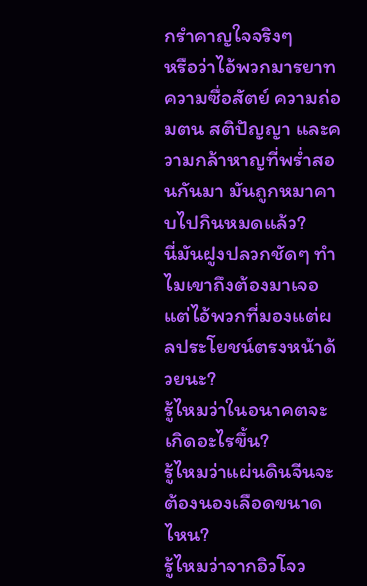กรำคาญใจจริงๆ
หรือว่าไอ้พวกมารยาท ความซื่อสัตย์ ความถ่อมตน สติปัญญา และความกล้าหาญที่พร่ำสอนกันมา มันถูกหมาคาบไปกินหมดแล้ว?
นี่มันฝูงปลวกชัดๆ ทำไมเขาถึงต้องมาเจอแต่ไอ้พวกที่มองแต่ผลประโยชน์ตรงหน้าด้วยนะ?
รู้ไหมว่าในอนาคตจะเกิดอะไรขึ้น?
รู้ไหมว่าแผ่นดินจีนจะต้องนองเลือดขนาดไหน?
รู้ไหมว่าจากอิวโจว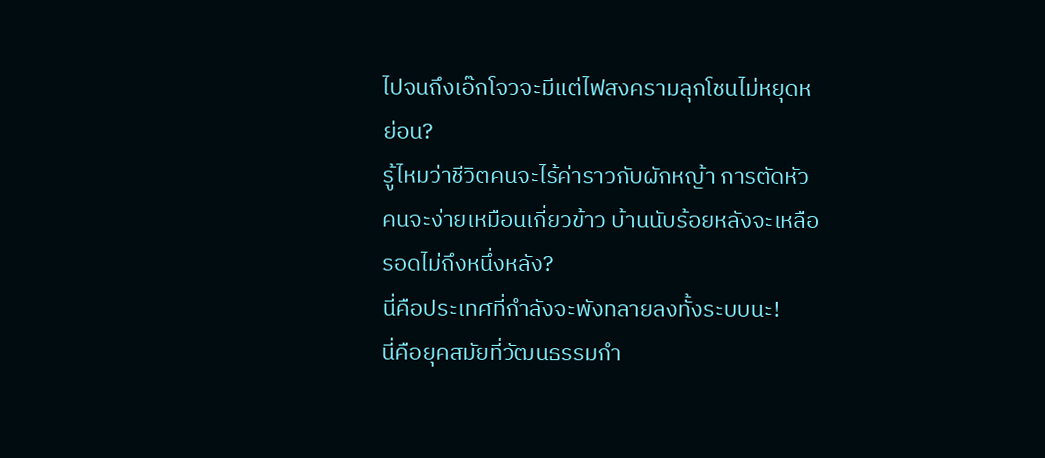ไปจนถึงเอ๊กโจวจะมีแต่ไฟสงครามลุกโชนไม่หยุดหย่อน?
รู้ไหมว่าชีวิตคนจะไร้ค่าราวกับผักหญ้า การตัดหัวคนจะง่ายเหมือนเกี่ยวข้าว บ้านนับร้อยหลังจะเหลือรอดไม่ถึงหนึ่งหลัง?
นี่คือประเทศที่กำลังจะพังทลายลงทั้งระบบนะ!
นี่คือยุคสมัยที่วัฒนธรรมกำ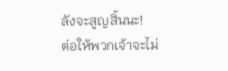ลังจะสูญสิ้นนะ!
ต่อให้พวกเจ้าจะไม่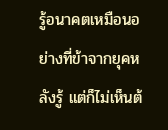รู้อนาคตเหมือนอย่างที่ข้าจากยุคหลังรู้ แต่ก็ไม่เห็นต้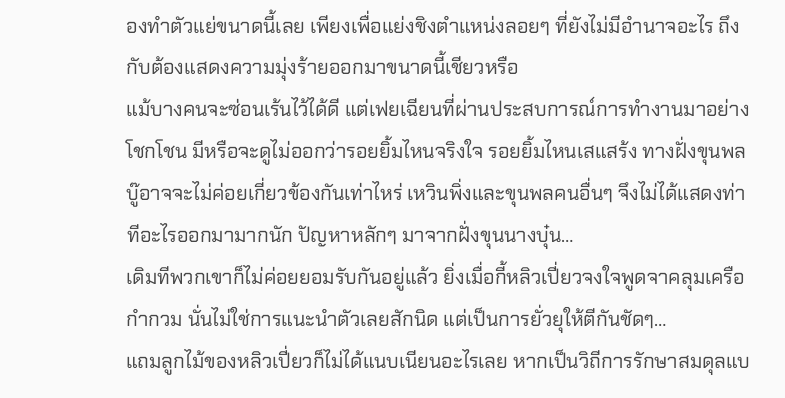องทำตัวแย่ขนาดนี้เลย เพียงเพื่อแย่งชิงตำแหน่งลอยๆ ที่ยังไม่มีอำนาจอะไร ถึงกับต้องแสดงความมุ่งร้ายออกมาขนาดนี้เชียวหรือ
แม้บางคนจะซ่อนเร้นไว้ได้ดี แต่เฟยเฉียนที่ผ่านประสบการณ์การทำงานมาอย่างโชกโชน มีหรือจะดูไม่ออกว่ารอยยิ้มไหนจริงใจ รอยยิ้มไหนเสแสร้ง ทางฝั่งขุนพลบู๊อาจจะไม่ค่อยเกี่ยวข้องกันเท่าไหร่ เหวินพิ่งและขุนพลคนอื่นๆ จึงไม่ได้แสดงท่าทีอะไรออกมามากนัก ปัญหาหลักๆ มาจากฝั่งขุนนางบุ๋น…
เดิมทีพวกเขาก็ไม่ค่อยยอมรับกันอยู่แล้ว ยิ่งเมื่อกี้หลิวเปี่ยวจงใจพูดจาคลุมเครือกำกวม นั่นไม่ใช่การแนะนำตัวเลยสักนิด แต่เป็นการยั่วยุให้ตีกันชัดๆ…
แถมลูกไม้ของหลิวเปี่ยวก็ไม่ได้แนบเนียนอะไรเลย หากเป็นวิถีการรักษาสมดุลแบ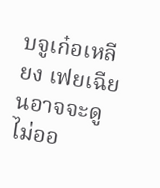บจูเก๋อเหลียง เฟยเฉียนอาจจะดูไม่ออ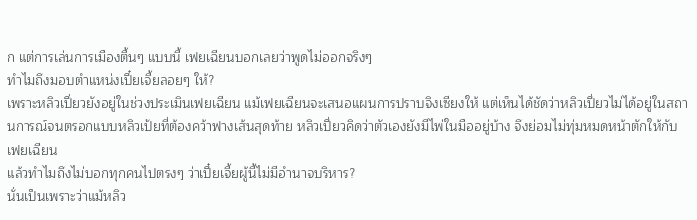ก แต่การเล่นการเมืองตื้นๆ แบบนี้ เฟยเฉียนบอกเลยว่าพูดไม่ออกจริงๆ
ทำไมถึงมอบตำแหน่งเปี๋ยเจี้ยลอยๆ ให้?
เพราะหลิวเปี่ยวยังอยู่ในช่วงประเมินเฟยเฉียน แม้เฟยเฉียนจะเสนอแผนการปราบจิงเซียงให้ แต่เห็นได้ชัดว่าหลิวเปี่ยวไม่ได้อยู่ในสถานการณ์จนตรอกแบบหลิวเป้ยที่ต้องคว้าฟางเส้นสุดท้าย หลิวเปี่ยวคิดว่าตัวเองยังมีไพ่ในมืออยู่บ้าง จึงย่อมไม่ทุ่มหมดหน้าตักให้กับเฟยเฉียน
แล้วทำไมถึงไม่บอกทุกคนไปตรงๆ ว่าเปี๋ยเจี้ยผู้นี้ไม่มีอำนาจบริหาร?
นั่นเป็นเพราะว่าแม้หลิว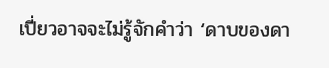เปี่ยวอาจจะไม่รู้จักคำว่า ‘ดาบของดา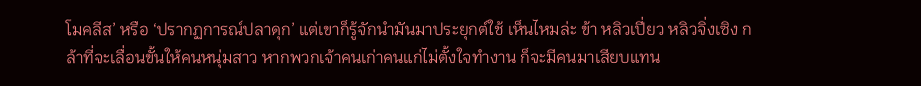โมคลีส’ หรือ ‘ปรากฏการณ์ปลาดุก’ แต่เขาก็รู้จักนำมันมาประยุกต์ใช้ เห็นไหมล่ะ ข้า หลิวเปี่ยว หลิวจิ่งเซิง กล้าที่จะเลื่อนขั้นให้คนหนุ่มสาว หากพวกเจ้าคนเก่าคนแก่ไม่ตั้งใจทำงาน ก็จะมีคนมาเสียบแทน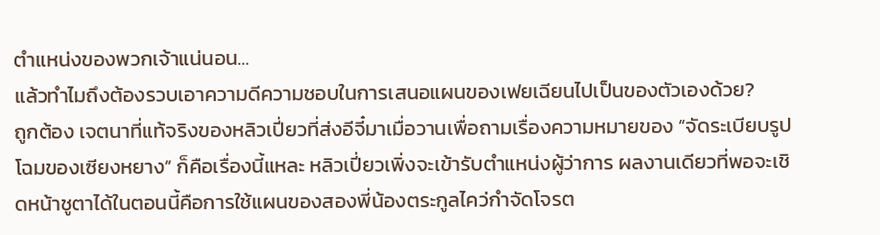ตำแหน่งของพวกเจ้าแน่นอน…
แล้วทำไมถึงต้องรวบเอาความดีความชอบในการเสนอแผนของเฟยเฉียนไปเป็นของตัวเองด้วย?
ถูกต้อง เจตนาที่แท้จริงของหลิวเปี่ยวที่ส่งอีจี๋มาเมื่อวานเพื่อถามเรื่องความหมายของ “จัดระเบียบรูปโฉมของเซียงหยาง” ก็คือเรื่องนี้แหละ หลิวเปี่ยวเพิ่งจะเข้ารับตำแหน่งผู้ว่าการ ผลงานเดียวที่พอจะเชิดหน้าชูตาได้ในตอนนี้คือการใช้แผนของสองพี่น้องตระกูลไคว่กำจัดโจรต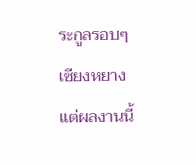ระกูลรอบๆ เซียงหยาง แต่ผลงานนี้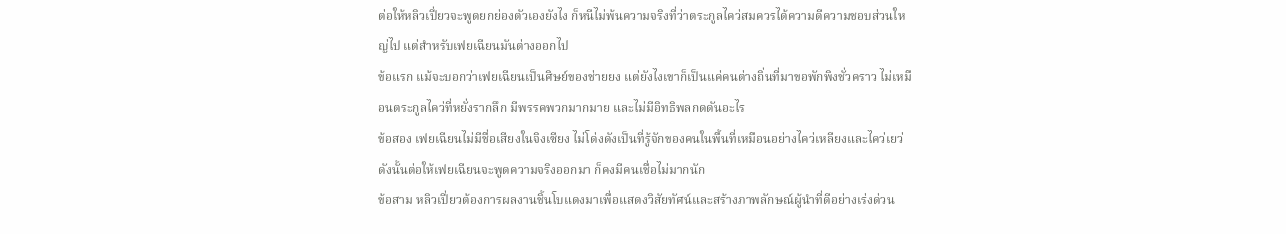ต่อให้หลิวเปี่ยวจะพูดยกย่องตัวเองยังไง ก็หนีไม่พ้นความจริงที่ว่าตระกูลไคว่สมควรได้ความดีความชอบส่วนใหญ่ไป แต่สำหรับเฟยเฉียนมันต่างออกไป
ข้อแรก แม้จะบอกว่าเฟยเฉียนเป็นศิษย์ของช่ายยง แต่ยังไงเขาก็เป็นแค่คนต่างถิ่นที่มาขอพักพิงชั่วคราว ไม่เหมือนตระกูลไคว่ที่หยั่งรากลึก มีพรรคพวกมากมาย และไม่มีอิทธิพลกดดันอะไร
ข้อสอง เฟยเฉียนไม่มีชื่อเสียงในจิงเซียง ไม่โด่งดังเป็นที่รู้จักของคนในพื้นที่เหมือนอย่างไคว่เหลียงและไคว่เยว่ ดังนั้นต่อให้เฟยเฉียนจะพูดความจริงออกมา ก็คงมีคนเชื่อไม่มากนัก
ข้อสาม หลิวเปี่ยวต้องการผลงานชิ้นโบแดงมาเพื่อแสดงวิสัยทัศน์และสร้างภาพลักษณ์ผู้นำที่ดีอย่างเร่งด่วน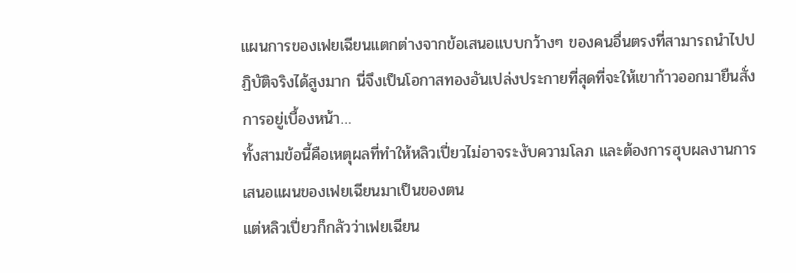แผนการของเฟยเฉียนแตกต่างจากข้อเสนอแบบกว้างๆ ของคนอื่นตรงที่สามารถนำไปปฏิบัติจริงได้สูงมาก นี่จึงเป็นโอกาสทองอันเปล่งประกายที่สุดที่จะให้เขาก้าวออกมายืนสั่งการอยู่เบื้องหน้า…
ทั้งสามข้อนี้คือเหตุผลที่ทำให้หลิวเปี่ยวไม่อาจระงับความโลภ และต้องการฮุบผลงานการเสนอแผนของเฟยเฉียนมาเป็นของตน
แต่หลิวเปี่ยวก็กลัวว่าเฟยเฉียน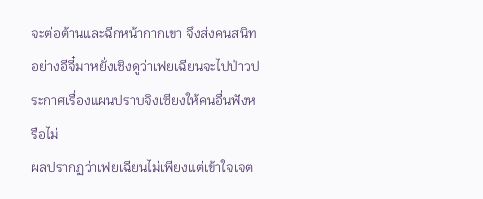จะต่อต้านและฉีกหน้ากากเขา จึงส่งคนสนิทอย่างอีจี๋มาหยั่งเชิงดูว่าเฟยเฉียนจะไปป่าวประกาศเรื่องแผนปราบจิงเซียงให้คนอื่นฟังหรือไม่
ผลปรากฏว่าเฟยเฉียนไม่เพียงแต่เข้าใจเจต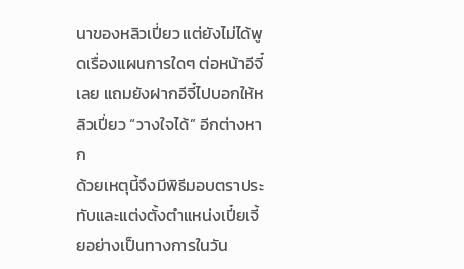นาของหลิวเปี่ยว แต่ยังไม่ได้พูดเรื่องแผนการใดๆ ต่อหน้าอีจี๋เลย แถมยังฝากอีจี๋ไปบอกให้หลิวเปี่ยว “วางใจได้” อีกต่างหาก
ด้วยเหตุนี้จึงมีพิธีมอบตราประทับและแต่งตั้งตำแหน่งเปี๋ยเจี้ยอย่างเป็นทางการในวัน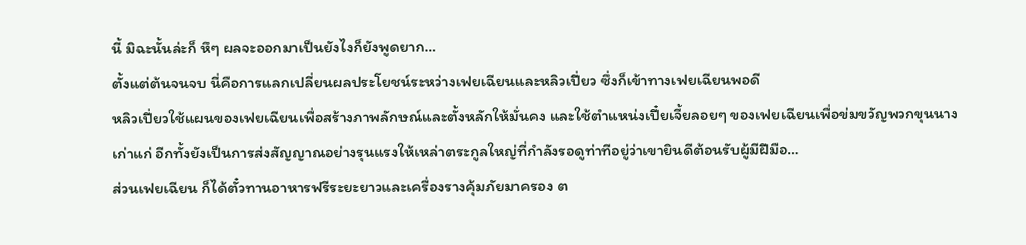นี้ มิฉะนั้นล่ะก็ หึๆ ผลจะออกมาเป็นยังไงก็ยังพูดยาก…
ตั้งแต่ต้นจนจบ นี่คือการแลกเปลี่ยนผลประโยชน์ระหว่างเฟยเฉียนและหลิวเปี่ยว ซึ่งก็เข้าทางเฟยเฉียนพอดี
หลิวเปี่ยวใช้แผนของเฟยเฉียนเพื่อสร้างภาพลักษณ์และตั้งหลักให้มั่นคง และใช้ตำแหน่งเปี๋ยเจี้ยลอยๆ ของเฟยเฉียนเพื่อข่มขวัญพวกขุนนางเก่าแก่ อีกทั้งยังเป็นการส่งสัญญาณอย่างรุนแรงให้เหล่าตระกูลใหญ่ที่กำลังรอดูท่าทีอยู่ว่าเขายินดีต้อนรับผู้มีฝีมือ…
ส่วนเฟยเฉียน ก็ได้ตั๋วทานอาหารฟรีระยะยาวและเครื่องรางคุ้มภัยมาครอง ต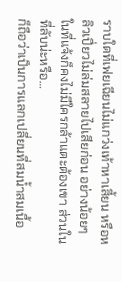ราบใดที่เฟยเฉียนไม่แกว่งเท้าหาเสี้ยน หรือหลิวเปี่ยวไม่ล่มสลายไปเสียก่อน อย่างน้อยๆ ในที่แจ้งก็คงไม่มีใครกล้าแตะต้องเขา ส่วนในที่ลับน่ะหรือ…
ก็ถือว่าเป็นการแลกเปลี่ยนที่สมน้ำสมเนื้อ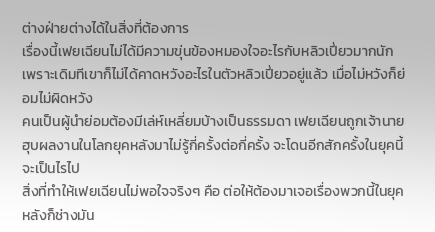ต่างฝ่ายต่างได้ในสิ่งที่ต้องการ
เรื่องนี้เฟยเฉียนไม่ได้มีความขุ่นข้องหมองใจอะไรกับหลิวเปี่ยวมากนัก เพราะเดิมทีเขาก็ไม่ได้คาดหวังอะไรในตัวหลิวเปี่ยวอยู่แล้ว เมื่อไม่หวังก็ย่อมไม่ผิดหวัง
คนเป็นผู้นำย่อมต้องมีเล่ห์เหลี่ยมบ้างเป็นธรรมดา เฟยเฉียนถูกเจ้านายฮุบผลงานในโลกยุคหลังมาไม่รู้กี่ครั้งต่อกี่ครั้ง จะโดนอีกสักครั้งในยุคนี้จะเป็นไรไป
สิ่งที่ทำให้เฟยเฉียนไม่พอใจจริงๆ คือ ต่อให้ต้องมาเจอเรื่องพวกนี้ในยุคหลังก็ช่างมัน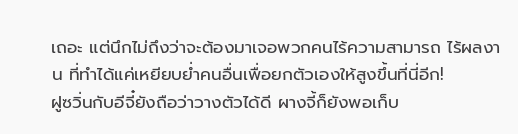เถอะ แต่นึกไม่ถึงว่าจะต้องมาเจอพวกคนไร้ความสามารถ ไร้ผลงาน ที่ทำได้แค่เหยียบย่ำคนอื่นเพื่อยกตัวเองให้สูงขึ้นที่นี่อีก!
ฝูซวิ่นกับอีจี๋ยังถือว่าวางตัวได้ดี ผางจี้ก็ยังพอเก็บ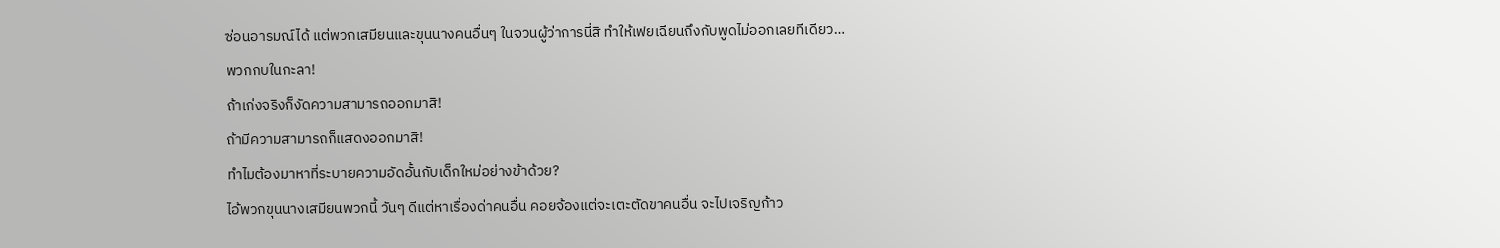ซ่อนอารมณ์ได้ แต่พวกเสมียนและขุนนางคนอื่นๆ ในจวนผู้ว่าการนี่สิ ทำให้เฟยเฉียนถึงกับพูดไม่ออกเลยทีเดียว…
พวกกบในกะลา!
ถ้าเก่งจริงก็งัดความสามารถออกมาสิ!
ถ้ามีความสามารถก็แสดงออกมาสิ!
ทำไมต้องมาหาที่ระบายความอัดอั้นกับเด็กใหม่อย่างข้าด้วย?
ไอ้พวกขุนนางเสมียนพวกนี้ วันๆ ดีแต่หาเรื่องด่าคนอื่น คอยจ้องแต่จะเตะตัดขาคนอื่น จะไปเจริญก้าว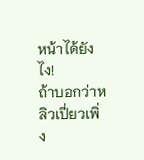หน้าได้ยังไง!
ถ้าบอกว่าหลิวเปี่ยวเพิ่ง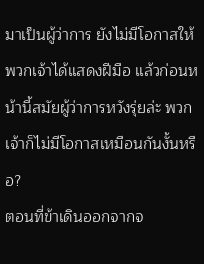มาเป็นผู้ว่าการ ยังไม่มีโอกาสให้พวกเจ้าได้แสดงฝีมือ แล้วก่อนหน้านี้สมัยผู้ว่าการหวังรุ่ยล่ะ พวกเจ้าก็ไม่มีโอกาสเหมือนกันงั้นหรือ?
ตอนที่ข้าเดินออกจากจ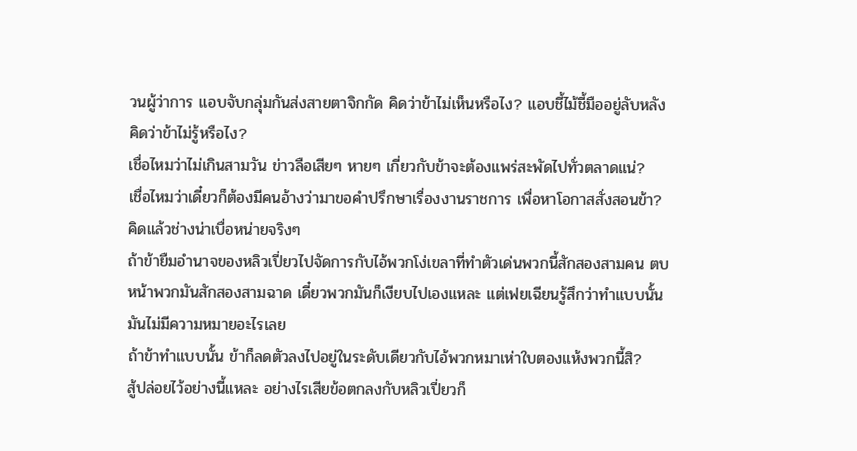วนผู้ว่าการ แอบจับกลุ่มกันส่งสายตาจิกกัด คิดว่าข้าไม่เห็นหรือไง? แอบชี้ไม้ชี้มืออยู่ลับหลัง คิดว่าข้าไม่รู้หรือไง?
เชื่อไหมว่าไม่เกินสามวัน ข่าวลือเสียๆ หายๆ เกี่ยวกับข้าจะต้องแพร่สะพัดไปทั่วตลาดแน่?
เชื่อไหมว่าเดี๋ยวก็ต้องมีคนอ้างว่ามาขอคำปรึกษาเรื่องงานราชการ เพื่อหาโอกาสสั่งสอนข้า?
คิดแล้วช่างน่าเบื่อหน่ายจริงๆ
ถ้าข้ายืมอำนาจของหลิวเปี่ยวไปจัดการกับไอ้พวกโง่เขลาที่ทำตัวเด่นพวกนี้สักสองสามคน ตบหน้าพวกมันสักสองสามฉาด เดี๋ยวพวกมันก็เงียบไปเองแหละ แต่เฟยเฉียนรู้สึกว่าทำแบบนั้นมันไม่มีความหมายอะไรเลย
ถ้าข้าทำแบบนั้น ข้าก็ลดตัวลงไปอยู่ในระดับเดียวกับไอ้พวกหมาเห่าใบตองแห้งพวกนี้สิ?
สู้ปล่อยไว้อย่างนี้แหละ อย่างไรเสียข้อตกลงกับหลิวเปี่ยวก็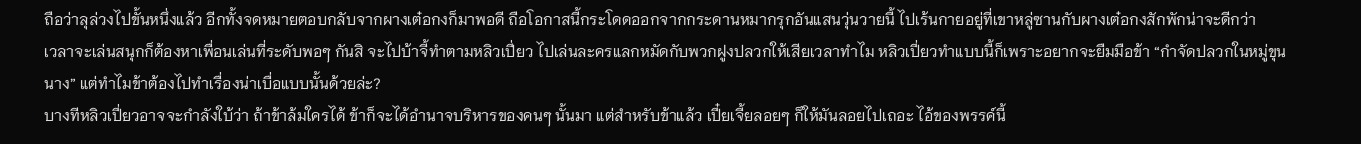ถือว่าลุล่วงไปขั้นหนึ่งแล้ว อีกทั้งจดหมายตอบกลับจากผางเต๋อกงก็มาพอดี ถือโอกาสนี้กระโดดออกจากกระดานหมากรุกอันแสนวุ่นวายนี้ ไปเร้นกายอยู่ที่เขาหลู่ซานกับผางเต๋อกงสักพักน่าจะดีกว่า
เวลาจะเล่นสนุกก็ต้องหาเพื่อนเล่นที่ระดับพอๆ กันสิ จะไปบ้าจี้ทำตามหลิวเปี่ยว ไปเล่นละครแลกหมัดกับพวกฝูงปลวกให้เสียเวลาทำไม หลิวเปี่ยวทำแบบนี้ก็เพราะอยากจะยืมมือข้า “กำจัดปลวกในหมู่ขุนนาง” แต่ทำไมข้าต้องไปทำเรื่องน่าเบื่อแบบนั้นด้วยล่ะ?
บางทีหลิวเปี่ยวอาจจะกำลังใบ้ว่า ถ้าข้าล้มใครได้ ข้าก็จะได้อำนาจบริหารของคนๆ นั้นมา แต่สำหรับข้าแล้ว เปี๋ยเจี้ยลอยๆ ก็ให้มันลอยไปเถอะ ไอ้ของพรรค์นี้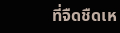ที่จืดชืดเห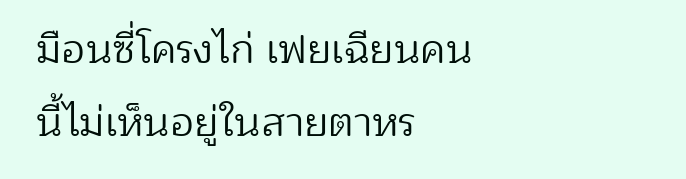มือนซี่โครงไก่ เฟยเฉียนคนนี้ไม่เห็นอยู่ในสายตาหร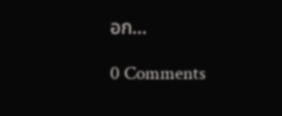อก…

0 Comments